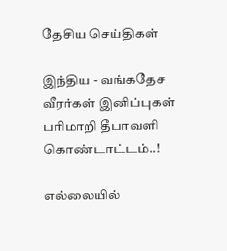தேசிய செய்திகள்

இந்திய - வங்கதேச வீரர்கள் இனிப்புகள் பரிமாறி தீபாவளி கொண்டாட்டம்..!

எல்லையில்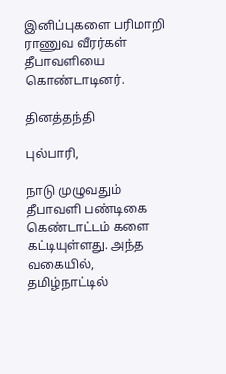இனிப்புகளை பரிமாறி ராணுவ வீரர்கள் தீபாவளியை கொண்டாடினர்.

தினத்தந்தி

புல்பாரி,

நாடு முழுவதும் தீபாவளி பண்டிகை கெண்டாட்டம் களை கட்டியுள்ளது. அந்த வகையில், தமிழ்நாட்டில்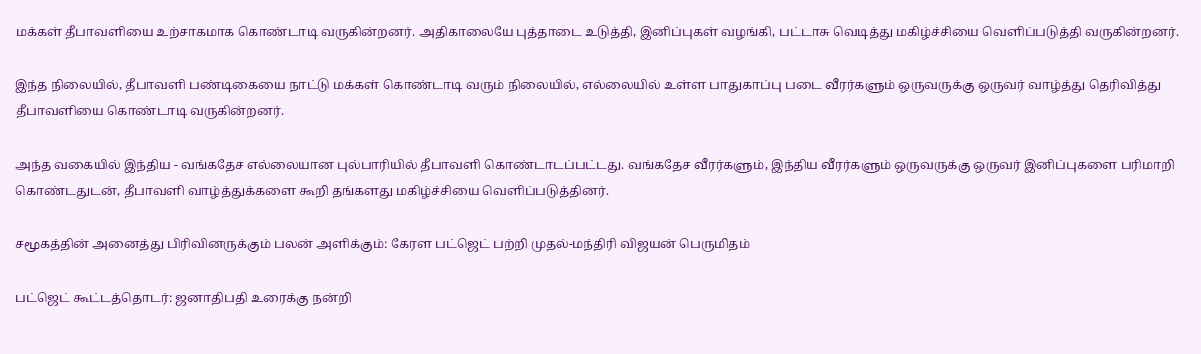மக்கள் தீபாவளியை உற்சாகமாக கொண்டாடி வருகின்றனர். அதிகாலையே புத்தாடை உடுத்தி, இனிப்புகள் வழங்கி, பட்டாசு வெடித்து மகிழ்ச்சியை வெளிப்படுத்தி வருகின்றனர்.

இந்த நிலையில், தீபாவளி பண்டிகையை நாட்டு மக்கள் கொண்டாடி வரும் நிலையில், எல்லையில் உள்ள பாதுகாப்பு படை வீரர்களும் ஒருவருக்கு ஒருவர் வாழ்த்து தெரிவித்து தீபாவளியை கொண்டாடி வருகின்றனர்.

அந்த வகையில் இந்திய - வங்கதேச எல்லையான புல்பாரியில் தீபாவளி கொண்டாடப்பட்டது. வங்கதேச வீரர்களும், இந்திய வீரர்களும் ஒருவருக்கு ஒருவர் இனிப்புகளை பரிமாறி கொண்டதுடன், தீபாவளி வாழ்த்துக்களை கூறி தங்களது மகிழ்ச்சியை வெளிப்படுத்தினர்.

சமூகத்தின் அனைத்து பிரிவினருக்கும் பலன் அளிக்கும்: கேரள பட்ஜெட் பற்றி முதல்-மந்திரி விஜயன் பெருமிதம்

பட்ஜெட் கூட்டத்தொடர்: ஜனாதிபதி உரைக்கு நன்றி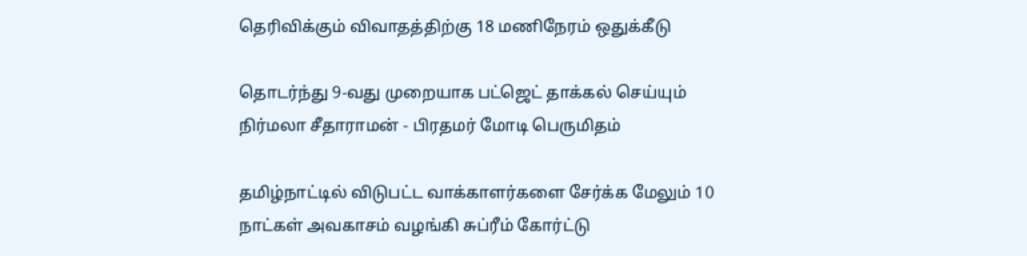தெரிவிக்கும் விவாதத்திற்கு 18 மணிநேரம் ஒதுக்கீடு

தொடர்ந்து 9-வது முறையாக பட்ஜெட் தாக்கல் செய்யும் நிர்மலா சீதாராமன் - பிரதமர் மோடி பெருமிதம்

தமிழ்நாட்டில் விடுபட்ட வாக்காளர்களை சேர்க்க மேலும் 10 நாட்கள் அவகாசம் வழங்கி சுப்ரீம் கோர்ட்டு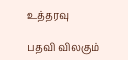உத்தரவு

பதவி விலகும்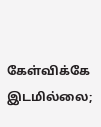கேள்விக்கே இடமில்லை;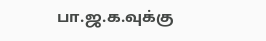பா.ஜ.க.வுக்கு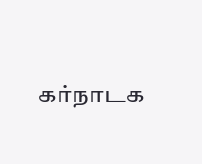கர்நாடக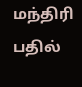மந்திரி பதில்